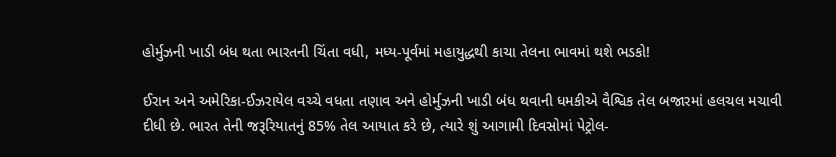હોર્મુઝની ખાડી બંધ થતા ભારતની ચિંતા વધી, મધ્ય-પૂર્વમાં મહાયુદ્ધથી કાચા તેલના ભાવમાં થશે ભડકો!

ઈરાન અને અમેરિકા-ઈઝરાયેલ વચ્ચે વધતા તણાવ અને હોર્મુઝની ખાડી બંધ થવાની ધમકીએ વૈશ્વિક તેલ બજારમાં હલચલ મચાવી દીધી છે. ભારત તેની જરૂરિયાતનું 85% તેલ આયાત કરે છે, ત્યારે શું આગામી દિવસોમાં પેટ્રોલ-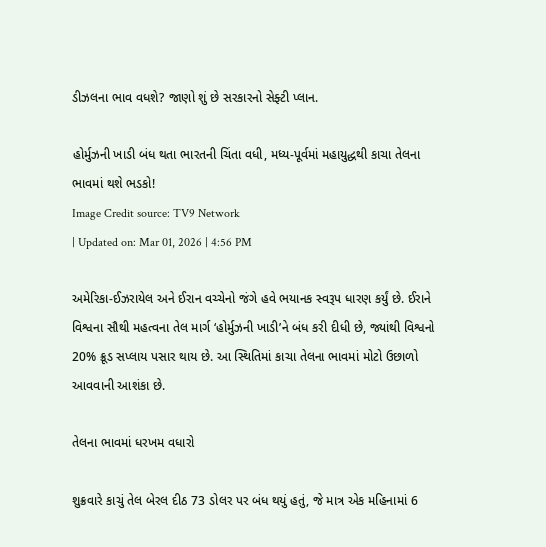ડીઝલના ભાવ વધશે? જાણો શું છે સરકારનો સેફ્ટી પ્લાન.

હોર્મુઝની ખાડી બંધ થતા ભારતની ચિંતા વધી, મધ્ય-પૂર્વમાં મહાયુદ્ધથી કાચા તેલના ભાવમાં થશે ભડકો!
Image Credit source: TV9 Network
| Updated on: Mar 01, 2026 | 4:56 PM

અમેરિકા-ઈઝરાયેલ અને ઈરાન વચ્ચેનો જંગે હવે ભયાનક સ્વરૂપ ધારણ કર્યું છે. ઈરાને વિશ્વના સૌથી મહત્વના તેલ માર્ગ ‘હોર્મુઝની ખાડી’ને બંધ કરી દીધી છે, જ્યાંથી વિશ્વનો 20% ક્રૂડ સપ્લાય પસાર થાય છે. આ સ્થિતિમાં કાચા તેલના ભાવમાં મોટો ઉછાળો આવવાની આશંકા છે.

તેલના ભાવમાં ધરખમ વધારો

શુક્રવારે કાચું તેલ બેરલ દીઠ 73 ડોલર પર બંધ થયું હતું, જે માત્ર એક મહિનામાં 6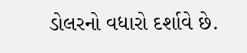ડોલરનો વધારો દર્શાવે છે.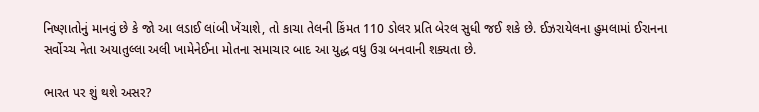નિષ્ણાતોનું માનવું છે કે જો આ લડાઈ લાંબી ખેંચાશે, તો કાચા તેલની કિંમત 110 ડોલર પ્રતિ બેરલ સુધી જઈ શકે છે. ઈઝરાયેલના હુમલામાં ઈરાનના સર્વોચ્ચ નેતા અયાતુલ્લા અલી ખામેનેઈના મોતના સમાચાર બાદ આ યુદ્ધ વધુ ઉગ્ર બનવાની શક્યતા છે.

ભારત પર શું થશે અસર?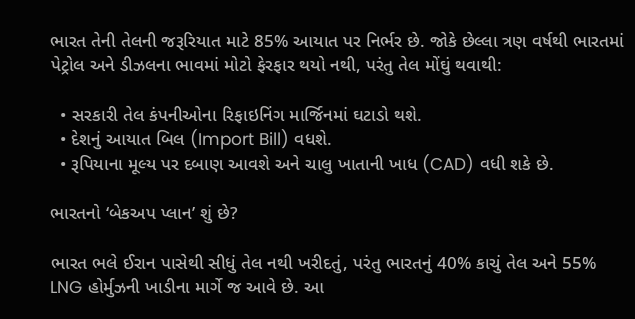ભારત તેની તેલની જરૂરિયાત માટે 85% આયાત પર નિર્ભર છે. જોકે છેલ્લા ત્રણ વર્ષથી ભારતમાં પેટ્રોલ અને ડીઝલના ભાવમાં મોટો ફેરફાર થયો નથી, પરંતુ તેલ મોંઘું થવાથી:

  • સરકારી તેલ કંપનીઓના રિફાઇનિંગ માર્જિનમાં ઘટાડો થશે.
  • દેશનું આયાત બિલ (Import Bill) વધશે.
  • રૂપિયાના મૂલ્ય પર દબાણ આવશે અને ચાલુ ખાતાની ખાધ (CAD) વધી શકે છે.

ભારતનો ‘બેકઅપ પ્લાન’ શું છે?

ભારત ભલે ઈરાન પાસેથી સીધું તેલ નથી ખરીદતું, પરંતુ ભારતનું 40% કાચું તેલ અને 55% LNG હોર્મુઝની ખાડીના માર્ગે જ આવે છે. આ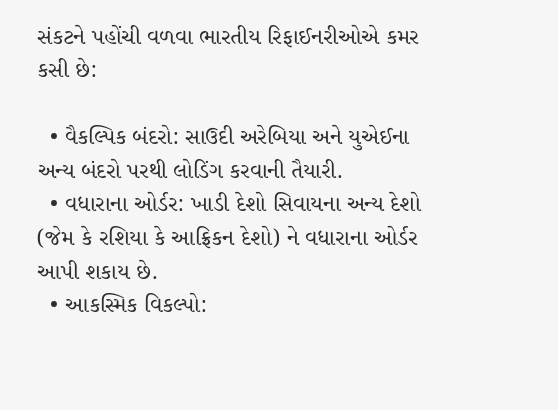સંકટને પહોંચી વળવા ભારતીય રિફાઈનરીઓએ કમર કસી છે:

  • વૈકલ્પિક બંદરો: સાઉદી અરેબિયા અને યુએઈના અન્ય બંદરો પરથી લોડિંગ કરવાની તૈયારી.
  • વધારાના ઓર્ડર: ખાડી દેશો સિવાયના અન્ય દેશો (જેમ કે રશિયા કે આફ્રિકન દેશો) ને વધારાના ઓર્ડર આપી શકાય છે.
  • આકસ્મિક વિકલ્પો: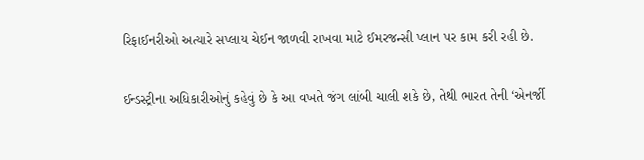રિફાઈનરીઓ અત્યારે સપ્લાય ચેઈન જાળવી રાખવા માટે ઈમરજન્સી પ્લાન પર કામ કરી રહી છે.

ઈન્ડસ્ટ્રીના અધિકારીઓનું કહેવું છે કે આ વખતે જંગ લાંબી ચાલી શકે છે, તેથી ભારત તેની ‘એનર્જી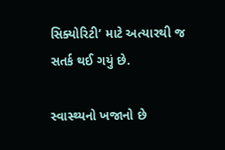સિક્યોરિટી’ માટે અત્યારથી જ સતર્ક થઈ ગયું છે.

સ્વાસ્થ્યનો ખજાનો છે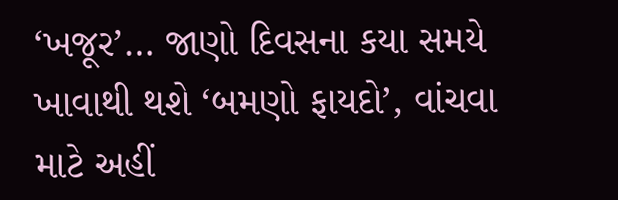‘ખજૂર’… જાણો દિવસના કયા સમયે ખાવાથી થશે ‘બમણો ફાયદો’, વાંચવા માટે અહીં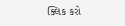ક્લિક કરો